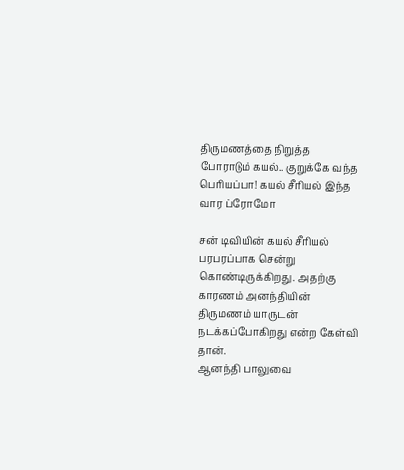திருமணத்தை நிறுத்த போராடும் கயல்.. குறுக்கே வந்த பெரியப்பா! கயல் சீரியல் இந்த வார ப்ரோமோ

சன் டிவியின் கயல் சீரியல் பரபரப்பாக சென்று கொண்டிருக்கிறது. அதற்கு காரணம் அனந்தியின் திருமணம் யாருடன் நடக்கப்போகிறது என்ற கேள்வி தான்.
ஆனந்தி பாலுவை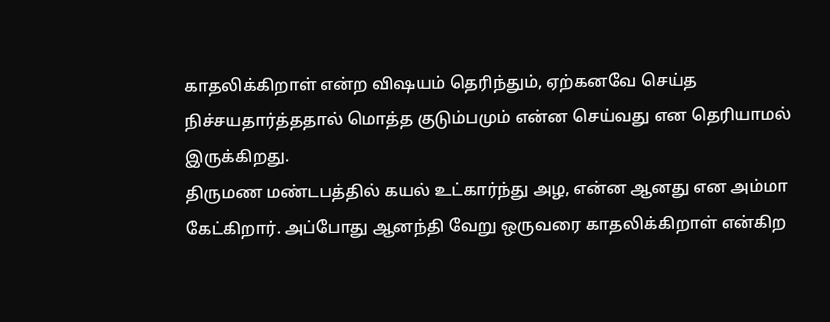காதலிக்கிறாள் என்ற விஷயம் தெரிந்தும், ஏற்கனவே செய்த நிச்சயதார்த்ததால் மொத்த குடும்பமும் என்ன செய்வது என தெரியாமல் இருக்கிறது.
திருமண மண்டபத்தில் கயல் உட்கார்ந்து அழ, என்ன ஆனது என அம்மா கேட்கிறார். அப்போது ஆனந்தி வேறு ஒருவரை காதலிக்கிறாள் என்கிற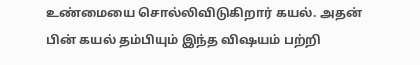உண்மையை சொல்லிவிடுகிறார் கயல். அதன் பின் கயல் தம்பியும் இந்த விஷயம் பற்றி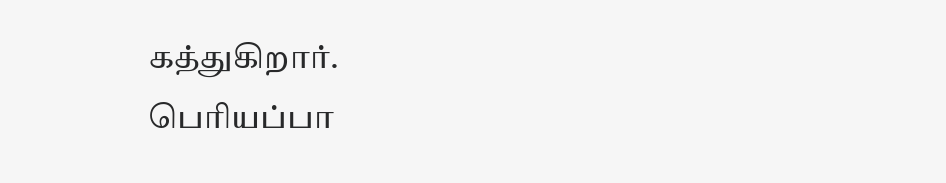கத்துகிறார்.
பெரியப்பா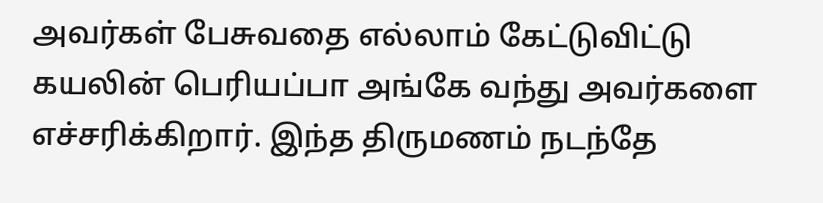அவர்கள் பேசுவதை எல்லாம் கேட்டுவிட்டு கயலின் பெரியப்பா அங்கே வந்து அவர்களை எச்சரிக்கிறார். இந்த திருமணம் நடந்தே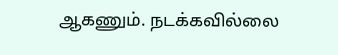ஆகணும். நடக்கவில்லை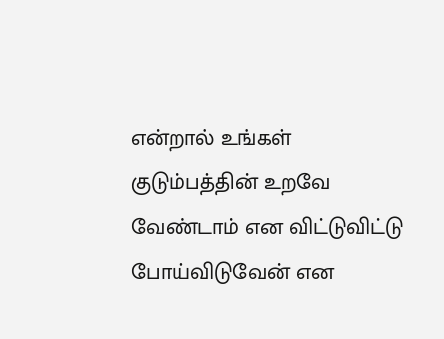என்றால் உங்கள் குடும்பத்தின் உறவே வேண்டாம் என விட்டுவிட்டு போய்விடுவேன் என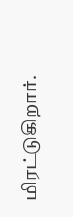மிரட்டுகிறார்.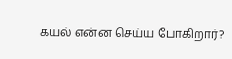கயல் என்ன செய்ய போகிறார்?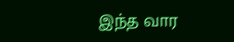இந்த வார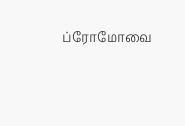ப்ரோமோவை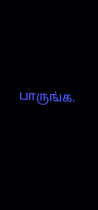பாருங்க.